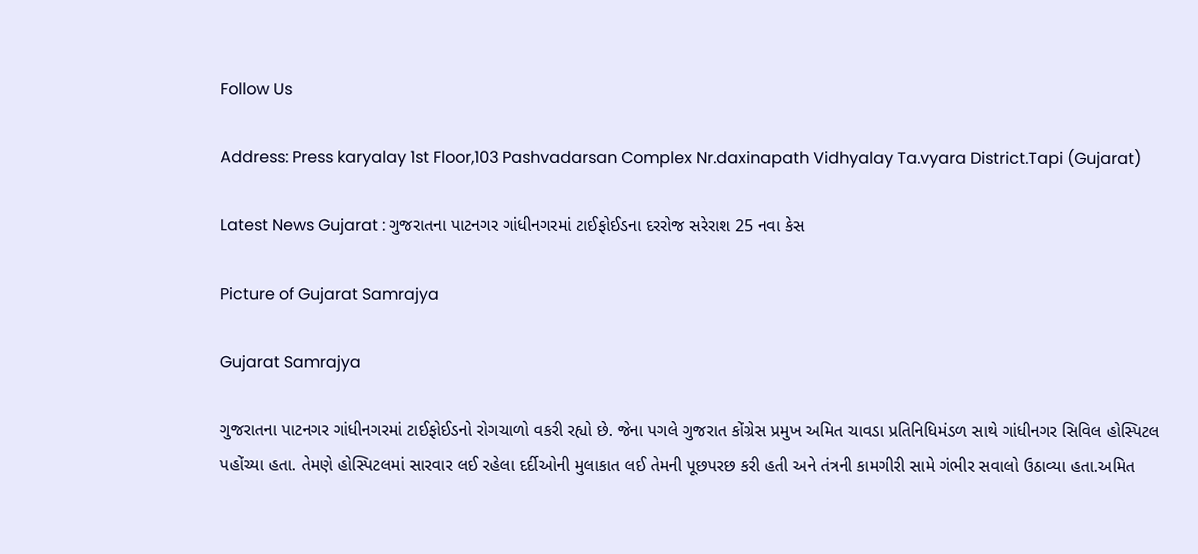Follow Us

Address: Press karyalay 1st Floor,103 Pashvadarsan Complex Nr.daxinapath Vidhyalay Ta.vyara District.Tapi (Gujarat)

Latest News Gujarat : ગુજરાતના પાટનગર ગાંધીનગરમાં ટાઈફોઈડના દરરોજ સરેરાશ 25 નવા કેસ

Picture of Gujarat Samrajya

Gujarat Samrajya

ગુજરાતના પાટનગર ગાંધીનગરમાં ટાઈફોઈડનો રોગચાળો વકરી રહ્યો છે. જેના પગલે ગુજરાત કોંગ્રેસ પ્રમુખ અમિત ચાવડા પ્રતિનિધિમંડળ સાથે ગાંધીનગર સિવિલ હોસ્પિટલ પહોંચ્યા હતા. તેમણે હોસ્પિટલમાં સારવાર લઈ રહેલા દર્દીઓની મુલાકાત લઈ તેમની પૂછપરછ કરી હતી અને તંત્રની કામગીરી સામે ગંભીર સવાલો ઉઠાવ્યા હતા.અમિત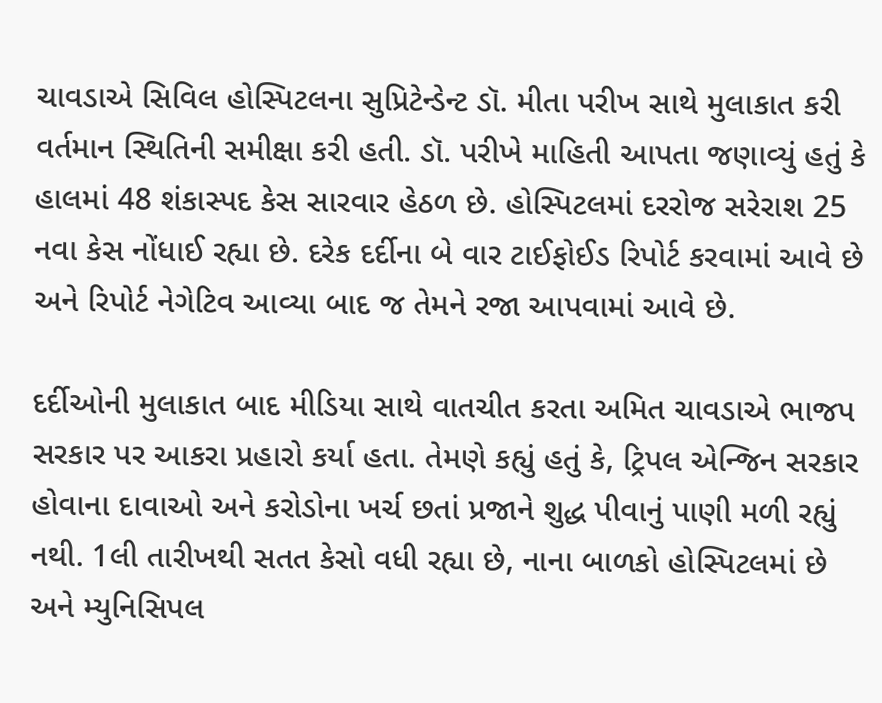ચાવડાએ સિવિલ હોસ્પિટલના સુપ્રિટેન્ડેન્ટ ડૉ. મીતા પરીખ સાથે મુલાકાત કરી વર્તમાન સ્થિતિની સમીક્ષા કરી હતી. ડૉ. પરીખે માહિતી આપતા જણાવ્યું હતું કે હાલમાં 48 શંકાસ્પદ કેસ સારવાર હેઠળ છે. હોસ્પિટલમાં દરરોજ સરેરાશ 25 નવા કેસ નોંધાઈ રહ્યા છે. દરેક દર્દીના બે વાર ટાઈફોઈડ રિપોર્ટ કરવામાં આવે છે અને રિપોર્ટ નેગેટિવ આવ્યા બાદ જ તેમને રજા આપવામાં આવે છે.

દર્દીઓની મુલાકાત બાદ મીડિયા સાથે વાતચીત કરતા અમિત ચાવડાએ ભાજપ સરકાર પર આકરા પ્રહારો કર્યા હતા. તેમણે કહ્યું હતું કે, ટ્રિપલ એન્જિન સરકાર હોવાના દાવાઓ અને કરોડોના ખર્ચ છતાં પ્રજાને શુદ્ધ પીવાનું પાણી મળી રહ્યું નથી. 1લી તારીખથી સતત કેસો વધી રહ્યા છે, નાના બાળકો હોસ્પિટલમાં છે અને મ્યુનિસિપલ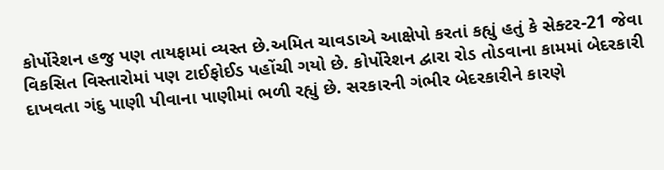કોર્પોરેશન હજુ પણ તાયફામાં વ્યસ્ત છે.અમિત ચાવડાએ આક્ષેપો કરતાં કહ્યું હતું કે સેક્ટર-21 જેવા વિકસિત વિસ્તારોમાં પણ ટાઈફોઈડ પહોંચી ગયો છે. કોર્પોરેશન દ્વારા રોડ તોડવાના કામમાં બેદરકારી દાખવતા ગંદુ પાણી પીવાના પાણીમાં ભળી રહ્યું છે. સરકારની ગંભીર બેદરકારીને કારણે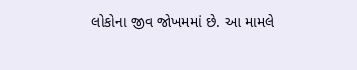લોકોના જીવ જોખમમાં છે. આ મામલે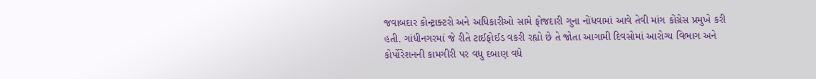જવાબદાર કોન્ટ્રાક્ટરો અને અધિકારીઓ સામે ફોજદારી ગુના નોંધવામાં આવે તેવી માંગ કોંગ્રેસ પ્રમુખે કરી હતી. ગાંધીનગરમાં જે રીતે ટાઈફોઈડ વકરી રહ્યો છે તે જોતા આગામી દિવસોમાં આરોગ્ય વિભાગ અને કોર્પોરેશનની કામગીરી પર વધુ દબાણ વધે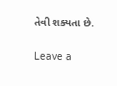તેવી શક્યતા છે.

Leave a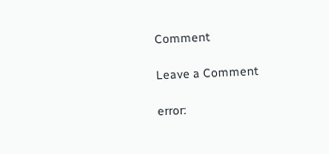Comment

Leave a Comment

error: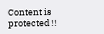Content is protected !!